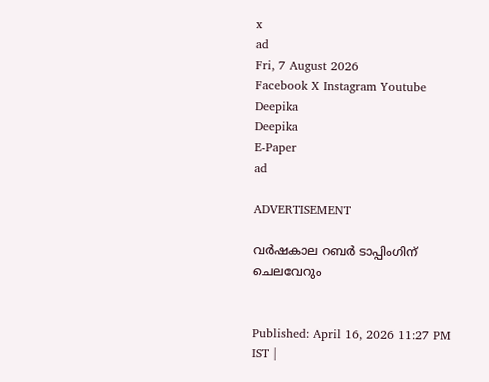x
ad
Fri, 7 August 2026
Facebook X Instagram Youtube
Deepika
Deepika
E-Paper
ad

ADVERTISEMENT

വര്‍ഷകാല റബര്‍ ടാപ്പിംഗിന് ചെലവേറും


Published: April 16, 2026 11:27 PM IST |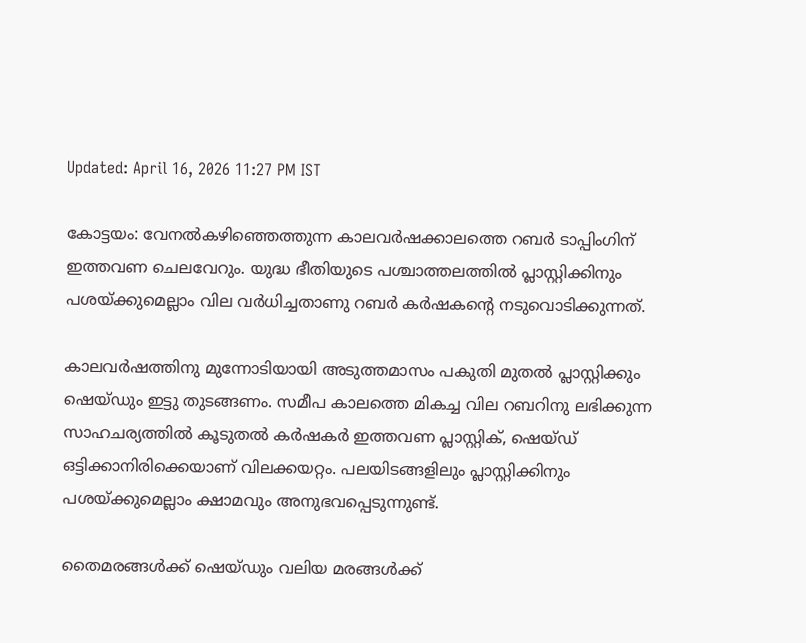Updated: April 16, 2026 11:27 PM IST

കോട്ടയം: വേനല്‍കഴിഞ്ഞെത്തുന്ന കാലവര്‍ഷക്കാലത്തെ റബര്‍ ടാപ്പിംഗിന് ഇത്തവണ ചെലവേറും. യുദ്ധ ഭീതിയുടെ പശ്ചാത്തലത്തില്‍ പ്ലാസ്റ്റിക്കിനും പശയ്ക്കുമെല്ലാം വില വര്‍ധിച്ചതാണു റബര്‍ കര്‍ഷകന്‍റെ നടുവൊടിക്കുന്നത്.

കാലവര്‍ഷത്തിനു മുന്നോടിയായി അടുത്തമാസം പകുതി മുതല്‍ പ്ലാസ്റ്റിക്കും ഷെയ്ഡും ഇട്ടു തുടങ്ങണം. സമീപ കാലത്തെ മികച്ച വില റബറിനു ലഭിക്കുന്ന സാഹചര്യത്തില്‍ കൂടുതല്‍ കര്‍ഷകര്‍ ഇത്തവണ പ്ലാസ്റ്റിക്, ഷെയ്ഡ് ഒട്ടിക്കാനിരിക്കെയാണ് വിലക്കയറ്റം. പലയിടങ്ങളിലും പ്ലാസ്റ്റിക്കിനും പശയ്ക്കുമെല്ലാം ക്ഷാമവും അനുഭവപ്പെടുന്നുണ്ട്.

തൈമരങ്ങള്‍ക്ക് ഷെയ്ഡും വലിയ മരങ്ങള്‍ക്ക്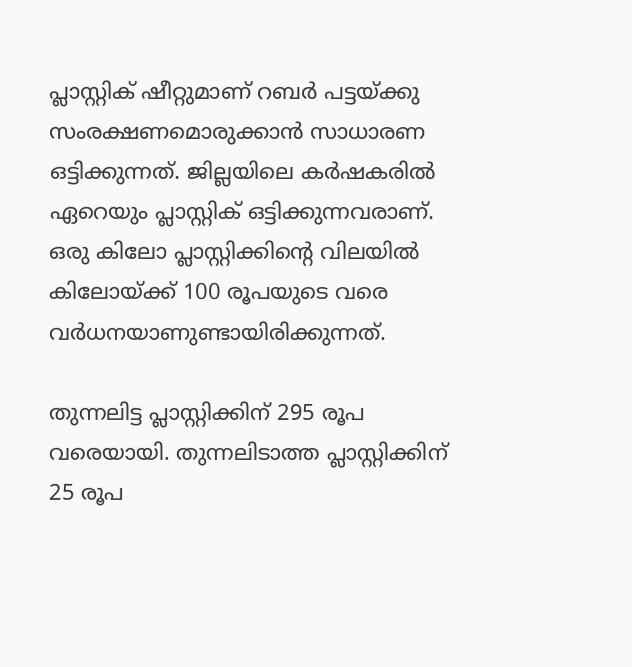പ്ലാസ്റ്റിക് ഷീറ്റുമാണ് റബര്‍ പട്ടയ്ക്കു സംരക്ഷണമൊരുക്കാന്‍ സാധാരണ ഒട്ടിക്കുന്നത്. ജില്ലയിലെ കര്‍ഷകരില്‍ ഏറെയും പ്ലാസ്റ്റിക് ഒട്ടിക്കുന്നവരാണ്. ഒരു കിലോ പ്ലാസ്റ്റിക്കിന്‍റെ വിലയില്‍ കിലോയ്ക്ക് 100 രൂപയുടെ വരെ വര്‍ധനയാണുണ്ടായിരിക്കുന്നത്.

തുന്നലിട്ട പ്ലാസ്റ്റിക്കിന് 295 രൂപ വരെയായി. തുന്നലിടാത്ത പ്ലാസ്റ്റിക്കിന് 25 രൂപ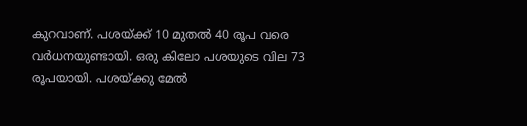കുറവാണ്. പശയ്ക്ക് 10 മുതല്‍ 40 രൂപ വരെ വര്‍ധനയുണ്ടായി. ഒരു കിലോ പശയുടെ വില 73 രൂപയായി. പശയ്ക്കു മേല്‍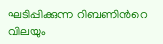ഘടിപ്പിക്കുന്ന റിബണിന്‍റെ വിലയും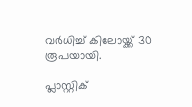വര്‍ധിച്ച് കിലോയ്ക്ക് 30 രൂപയായി.

പ്ലാസ്റ്റിക്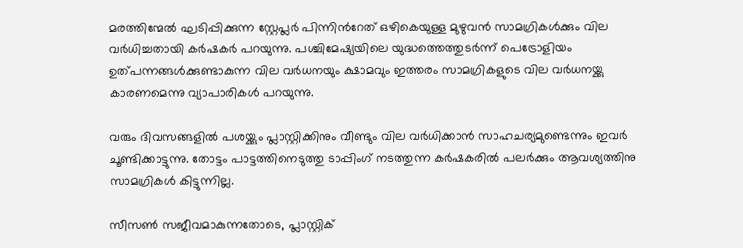മരത്തിന്മേല്‍ ഘടിപ്പിക്കുന്ന സ്റ്റേപ്ലര്‍ പിന്നിന്‍റേത് ഒഴികെയുള്ള മുഴുവന്‍ സാമഗ്രികള്‍ക്കും വില വര്‍ധിച്ചതായി കര്‍ഷകര്‍ പറയുന്നു. പശ്ചിമേഷ്യയിലെ യുദ്ധത്തെത്തുടര്‍ന്ന് പെട്രോളിയം ഉത്പന്നങ്ങള്‍ക്കുണ്ടാകുന്ന വില വര്‍ധനയും ക്ഷാമവും ഇത്തരം സാമഗ്രികളുടെ വില വര്‍ധനയ്ക്കു കാരണമെന്നു വ്യാപാരികള്‍ പറയുന്നു.

വരും ദിവസങ്ങളില്‍ പശയ്ക്കും പ്ലാസ്റ്റിക്കിനും വീണ്ടും വില വര്‍ധിക്കാന്‍ സാഹചര്യമുണ്ടെന്നും ഇവര്‍ ചൂണ്ടിക്കാട്ടുന്നു. തോട്ടം പാട്ടത്തിനെടുത്തു ടാപ്പിംഗ് നടത്തുന്ന കര്‍ഷകരില്‍ പലര്‍ക്കും ആവശ്യത്തിനു സാമഗ്രികള്‍ കിട്ടുന്നില്ല.

സീസണ്‍ സജീവമാകുന്നതോടെ, പ്ലാസ്റ്റിക്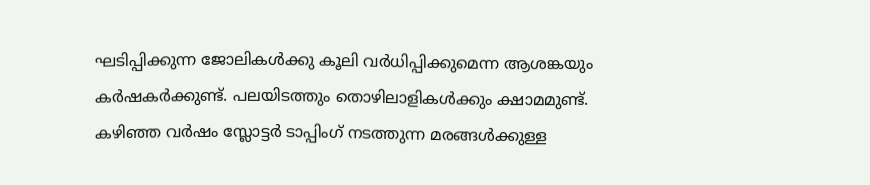ഘടിപ്പിക്കുന്ന ജോലികള്‍ക്കു കൂലി വര്‍ധിപ്പിക്കുമെന്ന ആശങ്കയും കര്‍ഷകര്‍ക്കുണ്ട്. പലയിടത്തും തൊഴിലാളികള്‍ക്കും ക്ഷാമമുണ്ട്. കഴിഞ്ഞ വര്‍ഷം സ്ലോട്ടര്‍ ടാപ്പിംഗ് നടത്തുന്ന മരങ്ങള്‍ക്കുള്ള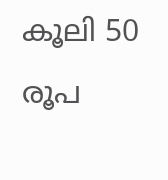കൂലി 50 രൂപ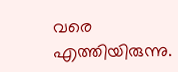വരെ എത്തിയിരുന്നു.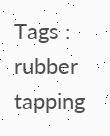Tags : rubber tapping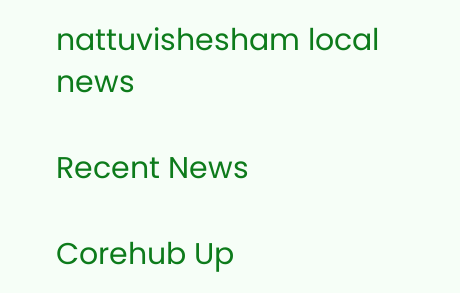nattuvishesham local news

Recent News

Corehub Up